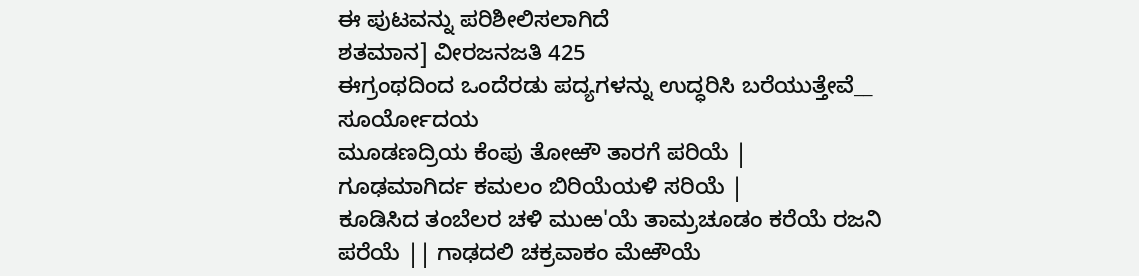ಈ ಪುಟವನ್ನು ಪರಿಶೀಲಿಸಲಾಗಿದೆ
ಶತಮಾನ] ವೀರಜನಜತಿ 425
ಈಗ್ರಂಥದಿಂದ ಒಂದೆರಡು ಪದ್ಯಗಳನ್ನು ಉದ್ಧರಿಸಿ ಬರೆಯುತ್ತೇವೆ__
ಸೂರ್ಯೋದಯ
ಮೂಡಣದ್ರಿಯ ಕೆಂಪು ತೋಱೌ ತಾರಗೆ ಪರಿಯೆ |
ಗೂಢಮಾಗಿರ್ದ ಕಮಲಂ ಬಿರಿಯೆಯಳಿ ಸರಿಯೆ |
ಕೂಡಿಸಿದ ತಂಬೆಲರ ಚಳಿ ಮುಱ'ಯೆ ತಾಮ್ರಚೂಡಂ ಕರೆಯೆ ರಜನಿ
ಪರೆಯೆ || ಗಾಢದಲಿ ಚಕ್ರವಾಕಂ ಮೆಱೌಯೆ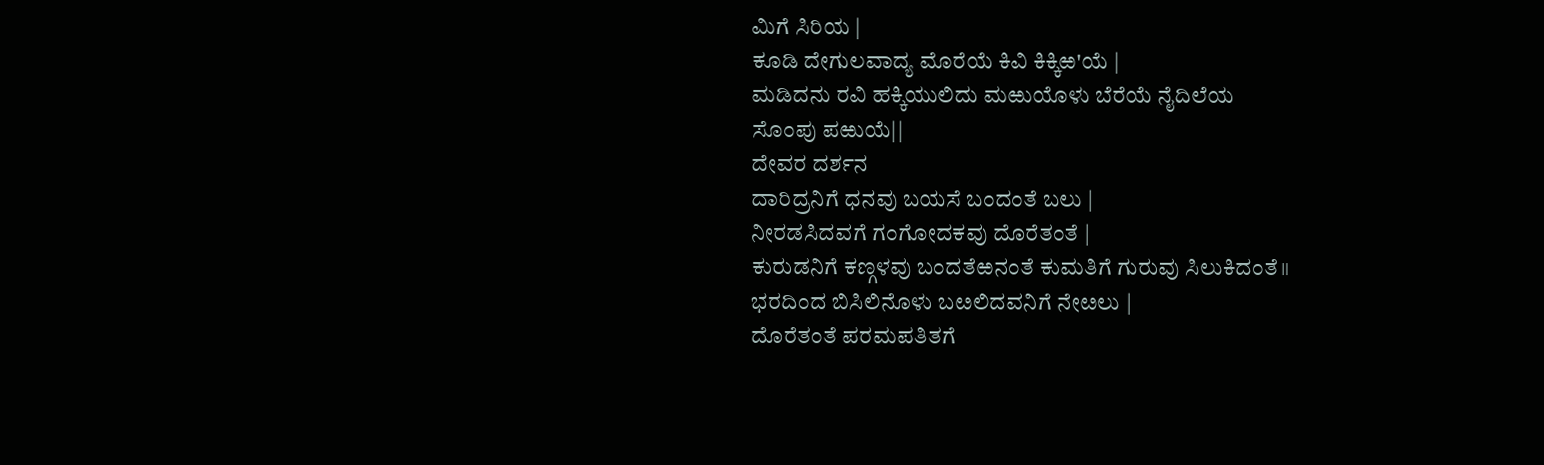ಮಿಗೆ ಸಿರಿಯ |
ಕೂಡಿ ದೇಗುಲವಾದ್ಯ ಮೊರೆಯೆ ಕಿವಿ ಕಿಕ್ಕಿಱ'ಯೆ |
ಮಡಿದನು ರವಿ ಹಕ್ಕಿಯುಲಿದು ಮಱುಯೊಳು ಬೆರೆಯೆ ನೈದಿಲೆಯ
ಸೊಂಪು ಪಱುಯೆ||
ದೇವರ ದರ್ಶನ
ದಾರಿದ್ರನಿಗೆ ಧನವು ಬಯಸೆ ಬಂದಂತೆ ಬಲು |
ನೀರಡಸಿದವಗೆ ಗಂಗೋದಕವು ದೊರೆತಂತೆ |
ಕುರುಡನಿಗೆ ಕಣ್ಗಳವು ಬಂದತೆಱನಂತೆ ಕುಮತಿಗೆ ಗುರುವು ಸಿಲುಕಿದಂತೆ॥
ಭರದಿಂದ ಬಿಸಿಲಿನೊಳು ಬೞಲಿದವನಿಗೆ ನೇೞಲು |
ದೊರೆತಂತೆ ಪರಮಪತಿತಗೆ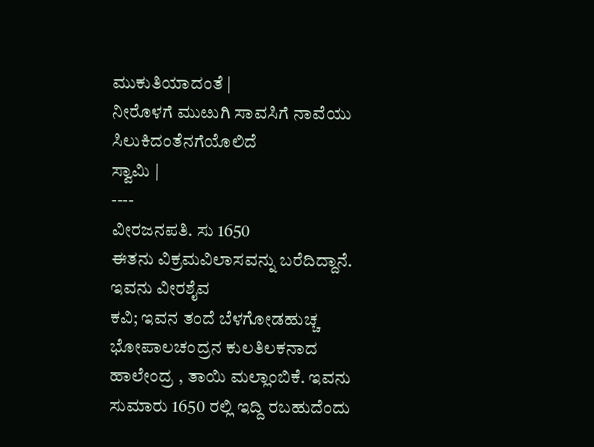ಮುಕುತಿಯಾದಂತೆ |
ನೀರೊಳಗೆ ಮುೞುಗಿ ಸಾವಸಿಗೆ ನಾವೆಯು ಸಿಲುಕಿದಂತೆನಗೆಯೊಲಿದೆ
ಸ್ವಾಮಿ |
----
ವೀರಜನಪತಿ. ಸು 1650
ಈತನು ವಿಕ್ರಮವಿಲಾಸವನ್ನು ಬರೆದಿದ್ದಾನೆ. ಇವನು ವೀರಶೈವ
ಕವಿ; ಇವನ ತಂದೆ ಬೆಳಗೋಡಹುಚ್ಚ ಭೋಪಾಲಚಂದ್ರನ ಕುಲತಿಲಕನಾದ ಹಾಲೇಂದ್ರ , ತಾಯಿ ಮಲ್ಲಾಂಬಿಕೆ. ಇವನು ಸುಮಾರು 1650 ರಲ್ಲಿ ಇದ್ದಿ ರಬಹುದೆಂದು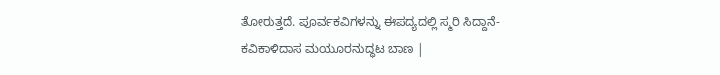ತೋರುತ್ತದೆ. ಪೂರ್ವಕವಿಗಳನ್ನು ಈಪದ್ಯದಲ್ಲಿ ಸ್ಮರಿ ಸಿದ್ದಾನೆ-
ಕವಿಕಾಳಿದಾಸ ಮಯೂರನುದ್ಧಟ ಬಾಣ |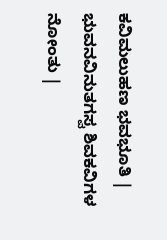ಕವಿಮಲುಹಣ ಭವಭೂತಿ |
ಭುವನವಿನುತಗಸ್ವ ಶಿವಕವಿಗಳ ನೋಂತು |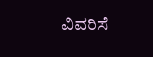ವಿವರಿಸೆ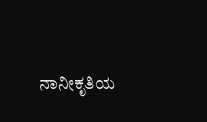ನಾನೀಕೃತಿಯ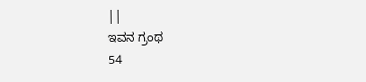||
ಇವನ ಗ್ರಂಥ
54